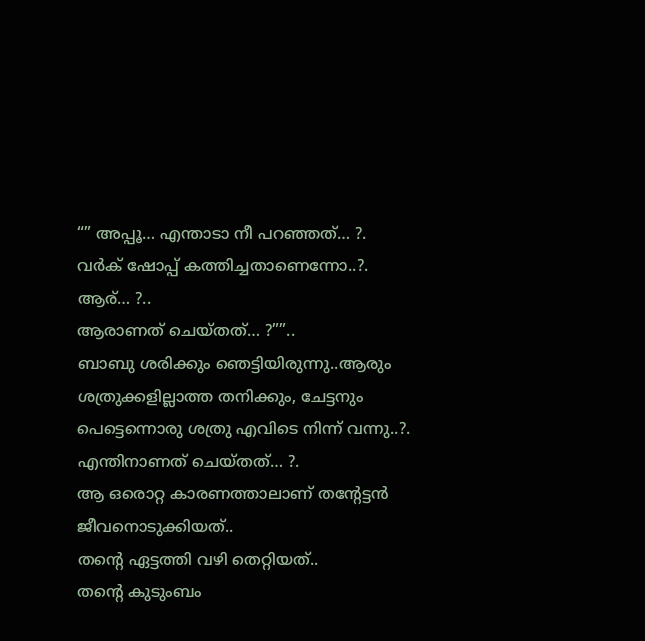“” അപ്പൂ… എന്താടാ നീ പറഞ്ഞത്… ?.
വർക് ഷോപ്പ് കത്തിച്ചതാണെന്നോ..?.
ആര്… ?..
ആരാണത് ചെയ്തത്… ?””..
ബാബു ശരിക്കും ഞെട്ടിയിരുന്നു..ആരും ശത്രുക്കളില്ലാത്ത തനിക്കും, ചേട്ടനും പെട്ടെന്നൊരു ശത്രു എവിടെ നിന്ന് വന്നു..?.
എന്തിനാണത് ചെയ്തത്… ?.
ആ ഒരൊറ്റ കാരണത്താലാണ് തന്റേട്ടൻ ജീവനൊടുക്കിയത്..
തന്റെ ഏട്ടത്തി വഴി തെറ്റിയത്..
തന്റെ കുടുംബം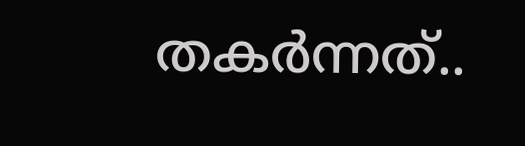തകർന്നത്..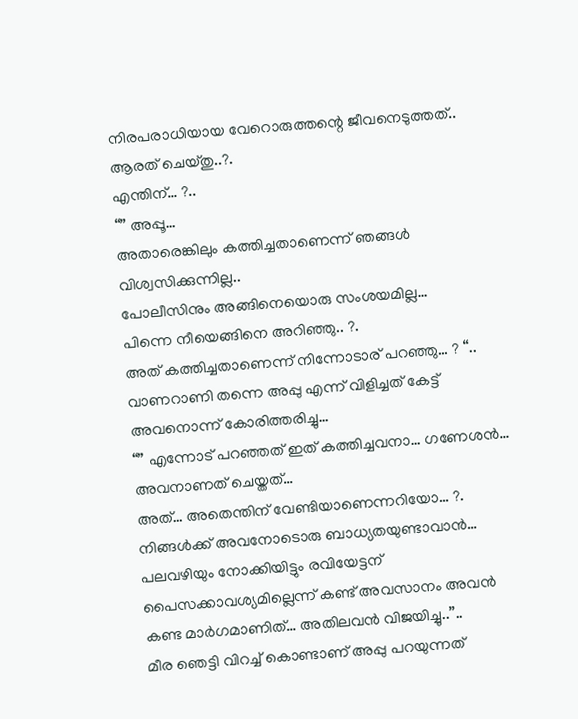നിരപരാധിയായ വേറൊരുത്തന്റെ ജീവനെടുത്തത്..
ആരത് ചെയ്തു..?.
എന്തിന്… ?..
“” അപ്പൂ…
അതാരെങ്കിലും കത്തിച്ചതാണെന്ന് ഞങ്ങൾ വിശ്വസിക്കുന്നില്ല..
പോലീസിനും അങ്ങിനെയൊരു സംശയമില്ല…
പിന്നെ നീയെങ്ങിനെ അറിഞ്ഞു.. ?.
അത് കത്തിച്ചതാണെന്ന് നിന്നോടാര് പറഞ്ഞു… ? “..
വാണറാണി തന്നെ അപ്പു എന്ന് വിളിച്ചത് കേട്ട് അവനൊന്ന് കോരിത്തരിച്ചു…
“” എന്നോട് പറഞ്ഞത് ഇത് കത്തിച്ചവനാ… ഗണേശൻ… അവനാണത് ചെയ്തത്…
അത്… അതെന്തിന് വേണ്ടിയാണെന്നറിയോ… ?.
നിങ്ങൾക്ക് അവനോടൊരു ബാധ്യതയുണ്ടാവാൻ… പലവഴിയും നോക്കിയിട്ടും രവിയേട്ടന് പൈസക്കാവശ്യമില്ലെന്ന് കണ്ട് അവസാനം അവൻ കണ്ട മാർഗമാണിത്… അതിലവൻ വിജയിച്ചു..”..
മീര ഞെട്ടി വിറച്ച് കൊണ്ടാണ് അപ്പു പറയുന്നത്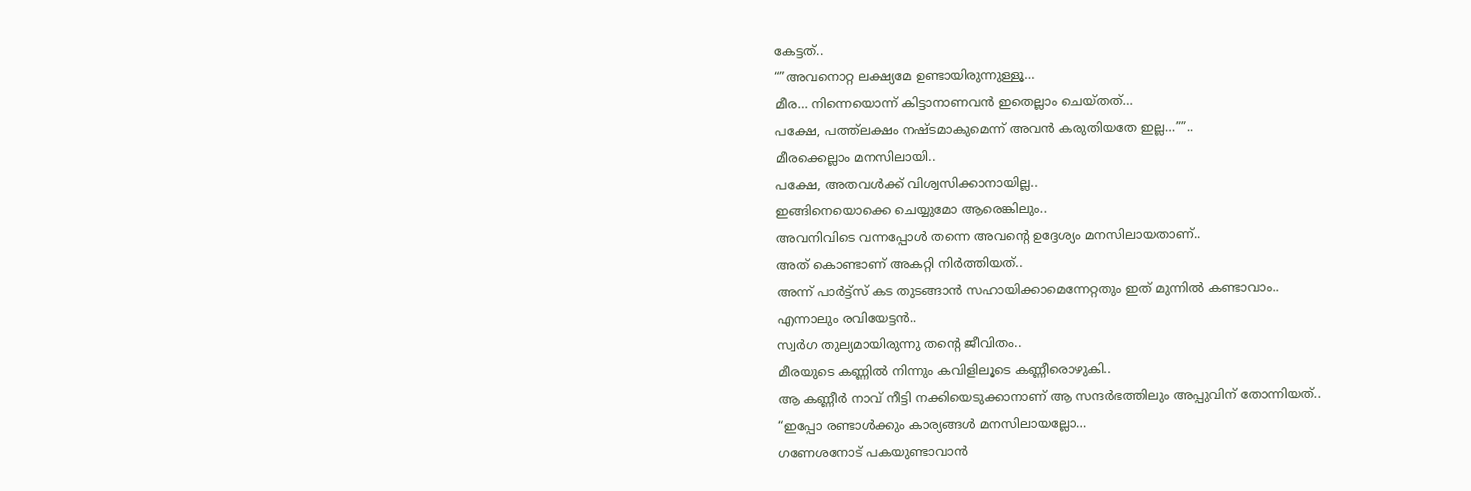കേട്ടത്..
“”അവനൊറ്റ ലക്ഷ്യമേ ഉണ്ടായിരുന്നുള്ളൂ…
മീര… നിന്നെയൊന്ന് കിട്ടാനാണവൻ ഇതെല്ലാം ചെയ്തത്…
പക്ഷേ, പത്ത്ലക്ഷം നഷ്ടമാകുമെന്ന് അവൻ കരുതിയതേ ഇല്ല…””..
മീരക്കെല്ലാം മനസിലായി..
പക്ഷേ, അതവൾക്ക് വിശ്വസിക്കാനായില്ല..
ഇങ്ങിനെയൊക്കെ ചെയ്യുമോ ആരെങ്കിലും..
അവനിവിടെ വന്നപ്പോൾ തന്നെ അവന്റെ ഉദ്ദേശ്യം മനസിലായതാണ്..
അത് കൊണ്ടാണ് അകറ്റി നിർത്തിയത്..
അന്ന് പാർട്ട്സ് കട തുടങ്ങാൻ സഹായിക്കാമെന്നേറ്റതും ഇത് മുന്നിൽ കണ്ടാവാം..
എന്നാലും രവിയേട്ടൻ..
സ്വർഗ തുല്യമായിരുന്നു തന്റെ ജീവിതം..
മീരയുടെ കണ്ണിൽ നിന്നും കവിളിലൂടെ കണ്ണീരൊഴുകി..
ആ കണ്ണീർ നാവ് നീട്ടി നക്കിയെടുക്കാനാണ് ആ സന്ദർഭത്തിലും അപ്പുവിന് തോന്നിയത്..
“ഇപ്പോ രണ്ടാൾക്കും കാര്യങ്ങൾ മനസിലായല്ലോ…
ഗണേശനോട് പകയുണ്ടാവാൻ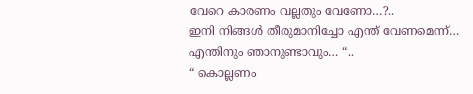വേറെ കാരണം വല്ലതും വേണോ…?..
ഇനി നിങ്ങൾ തീരുമാനിച്ചോ എന്ത് വേണമെന്ന്…
എന്തിനും ഞാനുണ്ടാവും… “..
“ കൊല്ലണം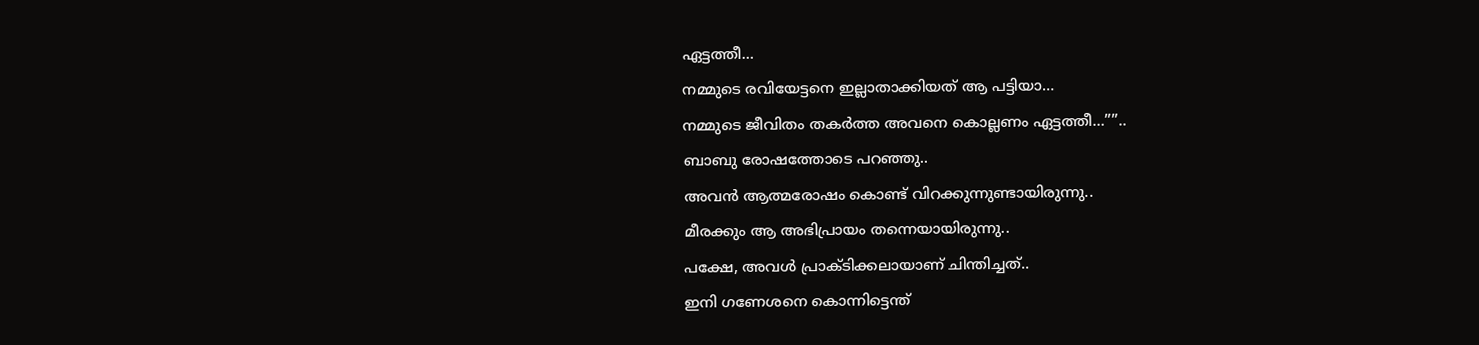ഏട്ടത്തീ…
നമ്മുടെ രവിയേട്ടനെ ഇല്ലാതാക്കിയത് ആ പട്ടിയാ…
നമ്മുടെ ജീവിതം തകർത്ത അവനെ കൊല്ലണം ഏട്ടത്തീ…””..
ബാബു രോഷത്തോടെ പറഞ്ഞു..
അവൻ ആത്മരോഷം കൊണ്ട് വിറക്കുന്നുണ്ടായിരുന്നു..
മീരക്കും ആ അഭിപ്രായം തന്നെയായിരുന്നു..
പക്ഷേ, അവൾ പ്രാക്ടിക്കലായാണ് ചിന്തിച്ചത്..
ഇനി ഗണേശനെ കൊന്നിട്ടെന്ത്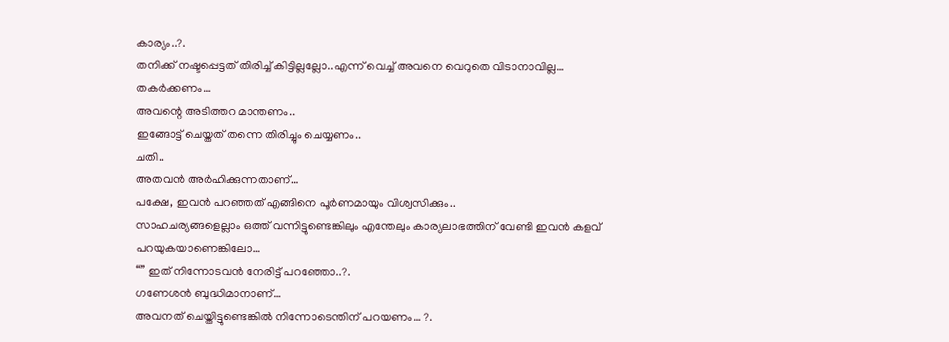കാര്യം..?.
തനിക്ക് നഷ്ടപ്പെട്ടത് തിരിച്ച് കിട്ടില്ലല്ലോ..എന്ന് വെച്ച് അവനെ വെറുതെ വിടാനാവില്ല…
തകർക്കണം…
അവന്റെ അടിത്തറ മാന്തണം..
ഇങ്ങോട്ട് ചെയ്തത് തന്നെ തിരിച്ചും ചെയ്യണം..
ചതി..
അതവൻ അർഹിക്കുന്നതാണ്…
പക്ഷേ, ഇവൻ പറഞ്ഞത് എങ്ങിനെ പൂർണമായും വിശ്വസിക്കും..
സാഹചര്യങ്ങളെല്ലാം ഒത്ത് വന്നിട്ടുണ്ടെങ്കിലും എന്തേലും കാര്യലാഭത്തിന് വേണ്ടി ഇവൻ കളവ് പറയുകയാണെങ്കിലോ…
“” ഇത് നിന്നോടവൻ നേരിട്ട് പറഞ്ഞോ..?.
ഗണേശൻ ബുദ്ധിമാനാണ്…
അവനത് ചെയ്തിട്ടുണ്ടെങ്കിൽ നിന്നോടെന്തിന് പറയണം… ?.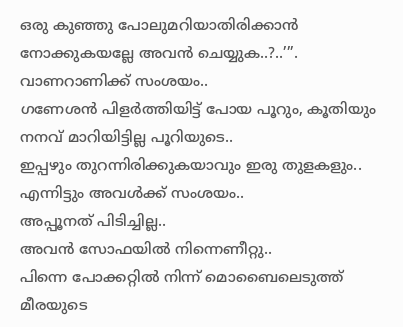ഒരു കുഞ്ഞു പോലുമറിയാതിരിക്കാൻ നോക്കുകയല്ലേ അവൻ ചെയ്യുക..?..’”.
വാണറാണിക്ക് സംശയം..
ഗണേശൻ പിളർത്തിയിട്ട് പോയ പൂറും, കൂതിയും നനവ് മാറിയിട്ടില്ല പൂറിയുടെ..
ഇപ്പഴും തുറന്നിരിക്കുകയാവും ഇരു തുളകളും..
എന്നിട്ടും അവൾക്ക് സംശയം..
അപ്പൂനത് പിടിച്ചില്ല..
അവൻ സോഫയിൽ നിന്നെണീറ്റു..
പിന്നെ പോക്കറ്റിൽ നിന്ന് മൊബൈലെടുത്ത് മീരയുടെ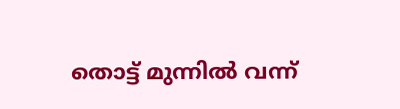തൊട്ട് മുന്നിൽ വന്ന്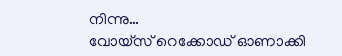നിന്നു…
വോയ്സ് റെക്കോഡ് ഓണാക്കി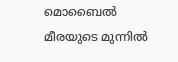മൊബൈൽ മീരയുടെ മുന്നിൽ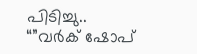പിടിച്ചു..
“”വർക് ഷോപ്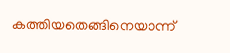കത്തിയതെങ്ങിനെയാന്ന്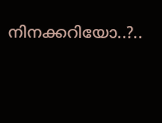നിനക്കറിയോ..?..